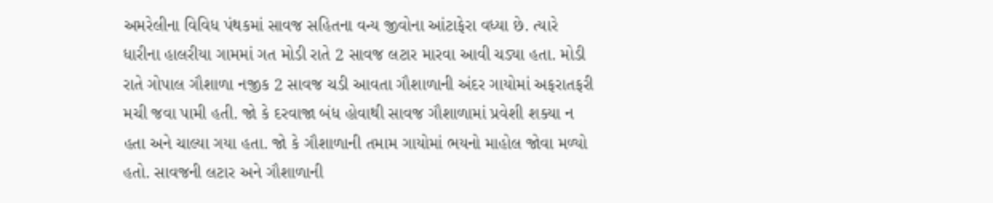અમરેલીના વિવિધ પંથકમાં સાવજ સહિતના વન્ય જીવોના આંટાફેરા વધ્યા છે. ત્યારે ધારીના હાલરીયા ગામમાં ગત મોડી રાતે 2 સાવજ લટાર મારવા આવી ચડ્યા હતા. મોડી રાતે ગોપાલ ગૌશાળા નજીક 2 સાવજ ચડી આવતા ગૌશાળાની અંદર ગાયોમાં અફરાતફરી મચી જવા પામી હતી. જો કે દરવાજા બંધ હોવાથી સાવજ ગૌશાળામાં પ્રવેશી શક્યા ન હતા અને ચાલ્યા ગયા હતા. જો કે ગૌશાળાની તમામ ગાયોમાં ભયનો માહોલ જોવા મળ્યો હતો. સાવજની લટાર અને ગૌશાળાની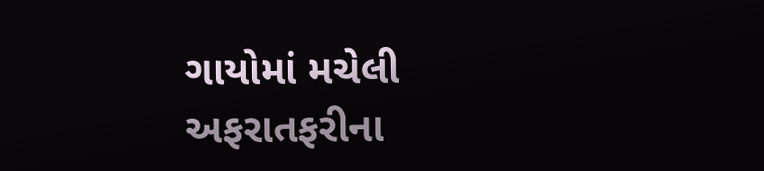ગાયોમાં મચેલી અફરાતફરીના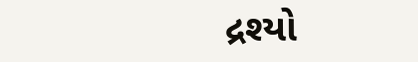દ્રશ્યો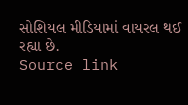સોશિયલ મીડિયામાં વાયરલ થઈ રહ્યા છે.
Source link